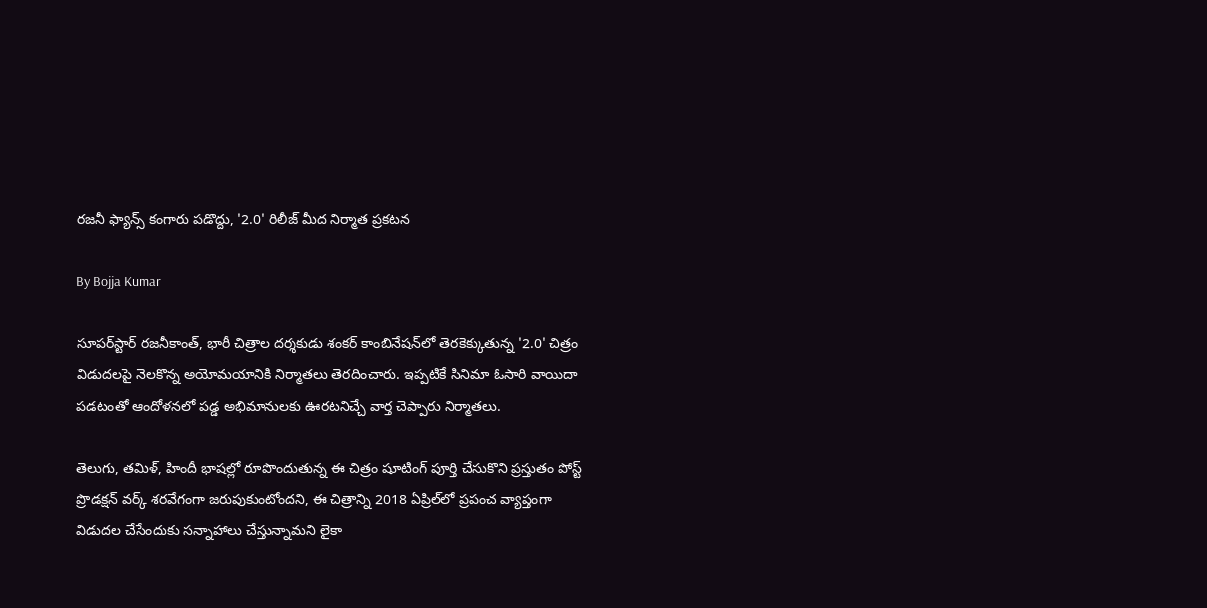రజనీ ఫ్యాన్స్ కంగారు పడొద్దు, '2.0' రిలీజ్ మీద నిర్మాత ప్రకటన

By Bojja Kumar

సూపర్‌స్టార్‌ రజనీకాంత్‌, భారీ చిత్రాల దర్శకుడు శంకర్‌ కాంబినేషన్‌లో తెరకెక్కుతున్న '2.0' చిత్రం విడుదలపై నెలకొన్న అయోమయానికి నిర్మాతలు తెరదించారు. ఇప్పటికే సినిమా ఓసారి వాయిదా పడటంతో ఆందోళనలో పడ్డ అభిమానులకు ఊరటనిచ్చే వార్త చెప్పారు నిర్మాతలు.

తెలుగు, తమిళ్‌, హిందీ భాషల్లో రూపొందుతున్న ఈ చిత్రం షూటింగ్‌ పూర్తి చేసుకొని ప్రస్తుతం పోస్ట్‌ ప్రొడక్షన్‌ వర్క్‌ శరవేగంగా జరుపుకుంటోందని, ఈ చిత్రాన్ని 2018 ఏప్రిల్‌లో ప్రపంచ వ్యాప్తంగా విడుదల చేసేందుకు సన్నాహాలు చేస్తున్నామని లైకా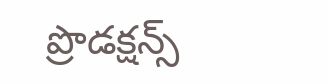ప్రొడక్షన్స్‌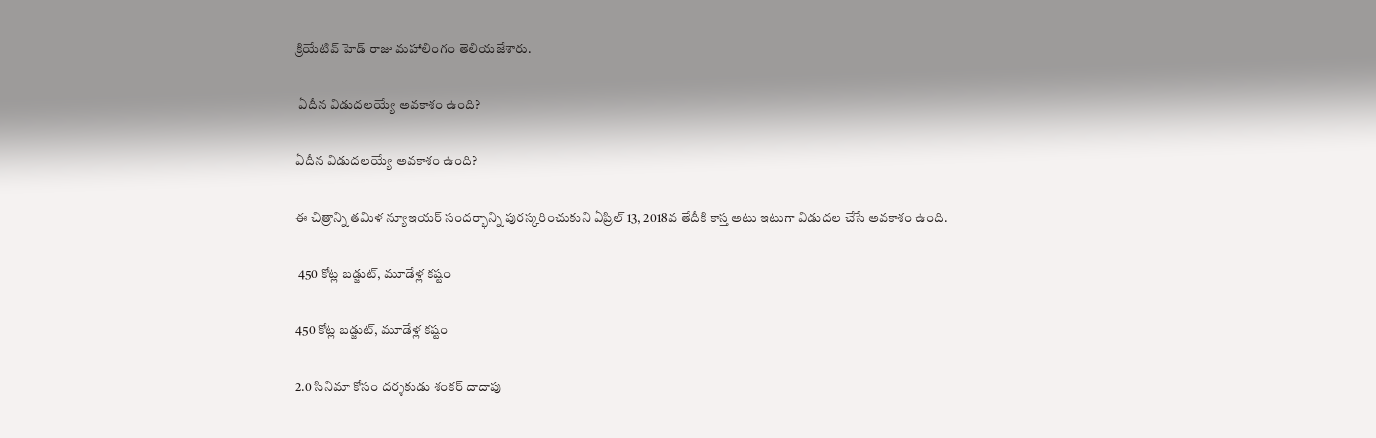క్రియేటివ్‌ హెడ్‌ రాజు మహాలింగం తెలియజేశారు.

 ఏదీన విడుదలయ్యే అవకాశం ఉంది?

ఏదీన విడుదలయ్యే అవకాశం ఉంది?

ఈ చిత్రాన్ని తమిళ న్యూఇయర్ సందర్భాన్ని పురస్కరించుకుని ఏప్రిల్ 13, 2018వ తేదీకి కాస్త అటు ఇటుగా విడుదల చేసే అవకాశం ఉంది.

 450 కోట్ల బడ్జుట్, మూడేళ్ల కష్టం

450 కోట్ల బడ్జుట్, మూడేళ్ల కష్టం

2.0 సినిమా కోసం దర్శకుడు శంకర్ దాదాపు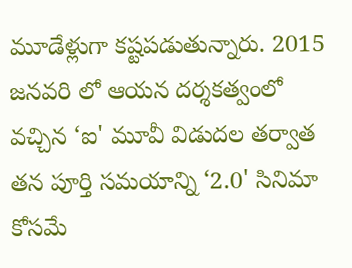మూడేళ్లుగా కష్టపడుతున్నారు. 2015 జనవరి లో ఆయన దర్శకత్వంలో వచ్చిన ‘ఐ' మూవీ విడుదల తర్వాత తన పూర్తి సమయాన్ని ‘2.0' సినిమా కోసమే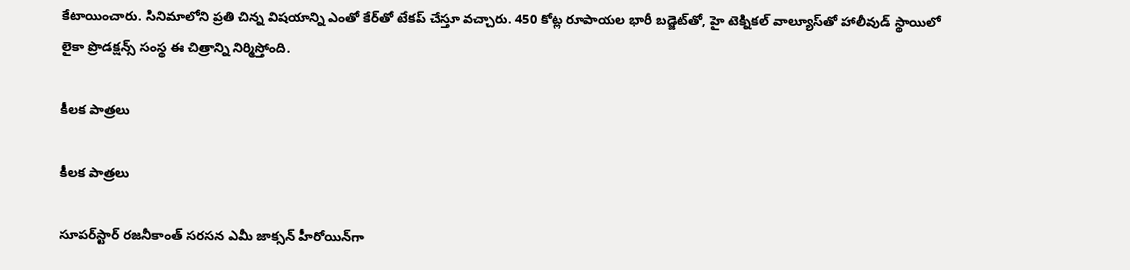కేటాయించారు. సినిమాలోని ప్రతి చిన్న విషయాన్ని ఎంతో కేర్‌తో టేకప్ చేస్తూ వచ్చారు. 450 కోట్ల రూపాయల భారీ బడ్జెట్‌తో, హై టెక్నికల్‌ వాల్యూస్‌తో హాలీవుడ్‌ స్థాయిలో లైకా ప్రొడక్షన్స్‌ సంస్థ ఈ చిత్రాన్ని నిర్మిస్తోంది.

కీలక పాత్రలు

కీలక పాత్రలు

సూపర్‌స్టార్‌ రజనీకాంత్‌ సరసన ఎమీ జాక్సన్‌ హీరోయిన్‌గా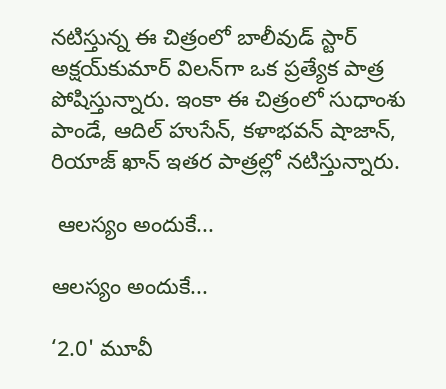నటిస్తున్న ఈ చిత్రంలో బాలీవుడ్‌ స్టార్‌ అక్షయ్‌కుమార్‌ విలన్‌గా ఒక ప్రత్యేక పాత్ర పోషిస్తున్నారు. ఇంకా ఈ చిత్రంలో సుధాంశు పాండే, ఆదిల్‌ హుసేన్‌, కళాభవన్‌ షాజాన్‌, రియాజ్‌ ఖాన్‌ ఇతర పాత్రల్లో నటిస్తున్నారు.

 ఆలస్యం అందుకే...

ఆలస్యం అందుకే...

‘2.0' మూవీ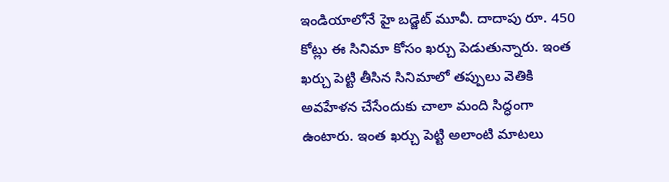ఇండియాలోనే హై బడ్జెట్ మూవీ. దాదాపు రూ. 450 కోట్లు ఈ సినిమా కోసం ఖర్చు పెడుతున్నారు. ఇంత ఖర్చు పెట్టి తీసిన సినిమాలో తప్పులు వెతికి అవహేళన చేసేందుకు చాలా మంది సిద్ధంగా ఉంటారు. ఇంత ఖర్చు పెట్టి అలాంటి మాటలు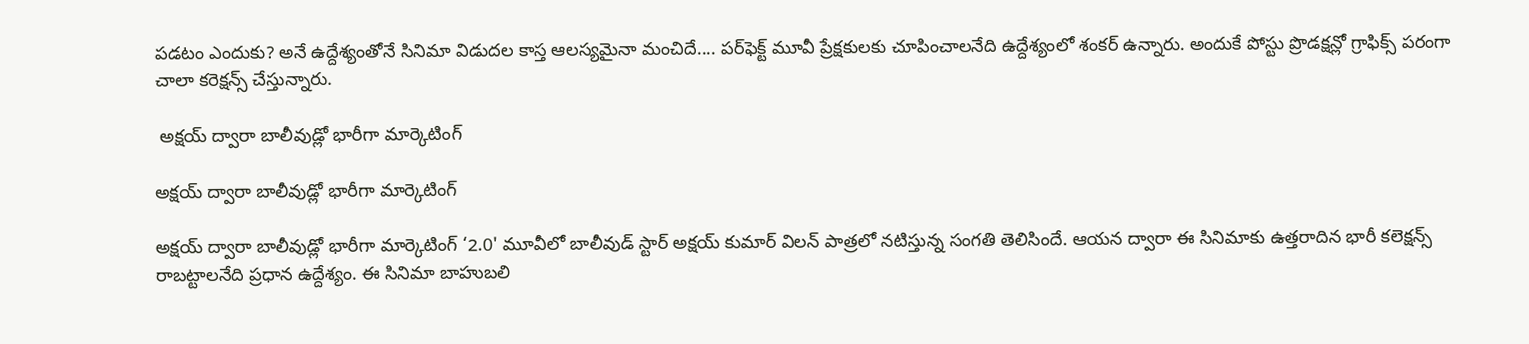పడటం ఎందుకు? అనే ఉద్దేశ్యంతోనే సినిమా విడుదల కాస్త ఆలస్యమైనా మంచిదే.... పర్‌ఫెక్ట్ మూవీ ప్రేక్షకులకు చూపించాలనేది ఉద్దేశ్యంలో శంకర్ ఉన్నారు. అందుకే పోస్టు ప్రొడక్షన్లో గ్రాఫిక్స్ పరంగా చాలా కరెక్షన్స్ చేస్తున్నారు.

 అక్షయ్ ద్వారా బాలీవుడ్లో భారీగా మార్కెటింగ్

అక్షయ్ ద్వారా బాలీవుడ్లో భారీగా మార్కెటింగ్

అక్షయ్ ద్వారా బాలీవుడ్లో భారీగా మార్కెటింగ్ ‘2.0' మూవీలో బాలీవుడ్ స్టార్ అక్షయ్ కుమార్ విలన్ పాత్రలో నటిస్తున్న సంగతి తెలిసిందే. ఆయన ద్వారా ఈ సినిమాకు ఉత్తరాదిన భారీ కలెక్షన్స్ రాబట్టాలనేది ప్రధాన ఉద్దేశ్యం. ఈ సినిమా బాహుబలి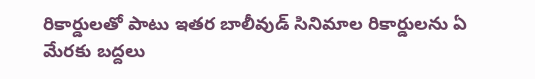రికార్డులతో పాటు ఇతర బాలీవుడ్ సినిమాల రికార్డులను ఏ మేరకు బద్దలు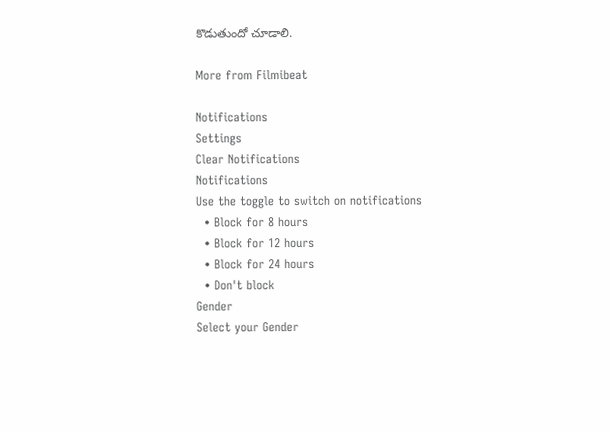కొడుతుందో చూడాలి.

More from Filmibeat

Notifications
Settings
Clear Notifications
Notifications
Use the toggle to switch on notifications
  • Block for 8 hours
  • Block for 12 hours
  • Block for 24 hours
  • Don't block
Gender
Select your Gender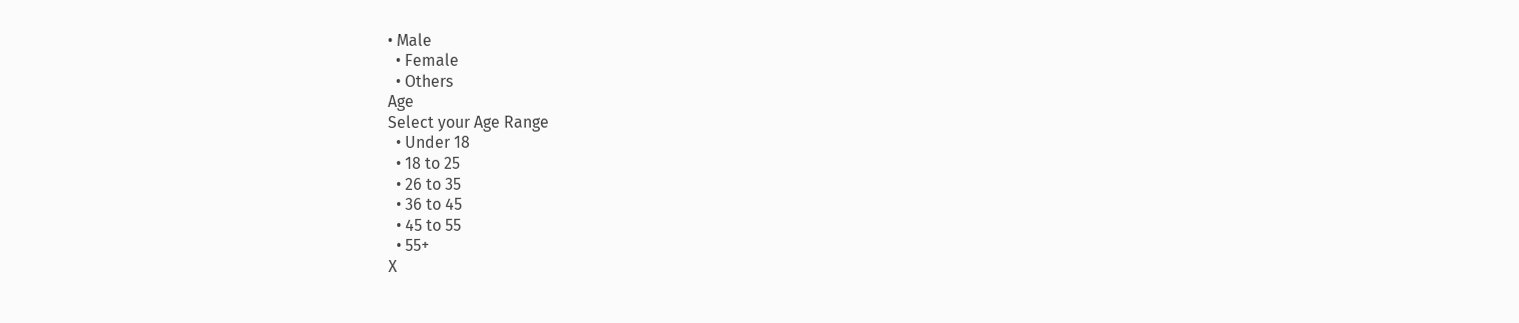• Male
  • Female
  • Others
Age
Select your Age Range
  • Under 18
  • 18 to 25
  • 26 to 35
  • 36 to 45
  • 45 to 55
  • 55+
X